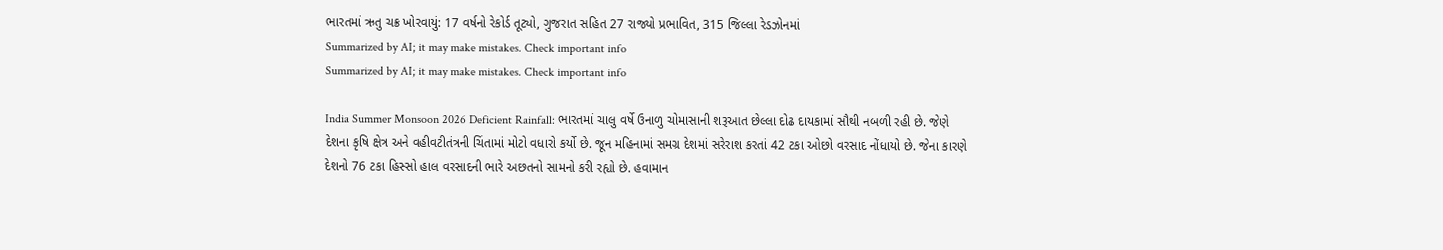ભારતમાં ઋતુ ચક્ર ખોરવાયું: 17 વર્ષનો રેકોર્ડ તૂટ્યો, ગુજરાત સહિત 27 રાજ્યો પ્રભાવિત, 315 જિલ્લા રેડઝોનમાં
Summarized by AI; it may make mistakes. Check important info
Summarized by AI; it may make mistakes. Check important info

India Summer Monsoon 2026 Deficient Rainfall: ભારતમાં ચાલુ વર્ષે ઉનાળુ ચોમાસાની શરૂઆત છેલ્લા દોઢ દાયકામાં સૌથી નબળી રહી છે. જેણે દેશના કૃષિ ક્ષેત્ર અને વહીવટીતંત્રની ચિંતામાં મોટો વધારો કર્યો છે. જૂન મહિનામાં સમગ્ર દેશમાં સરેરાશ કરતાં 42 ટકા ઓછો વરસાદ નોંધાયો છે. જેના કારણે દેશનો 76 ટકા હિસ્સો હાલ વરસાદની ભારે અછતનો સામનો કરી રહ્યો છે. હવામાન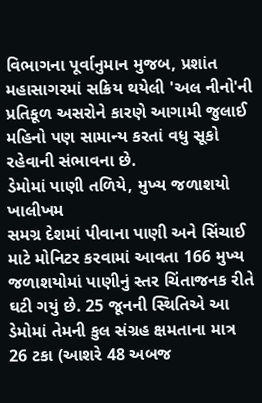વિભાગના પૂર્વાનુમાન મુજબ, પ્રશાંત મહાસાગરમાં સક્રિય થયેલી 'અલ નીનો'ની પ્રતિકૂળ અસરોને કારણે આગામી જુલાઈ મહિનો પણ સામાન્ય કરતાં વધુ સૂકો રહેવાની સંભાવના છે.
ડેમોમાં પાણી તળિયે, મુખ્ય જળાશયો ખાલીખમ
સમગ્ર દેશમાં પીવાના પાણી અને સિંચાઈ માટે મોનિટર કરવામાં આવતા 166 મુખ્ય જળાશયોમાં પાણીનું સ્તર ચિંતાજનક રીતે ઘટી ગયું છે. 25 જૂનની સ્થિતિએ આ ડેમોમાં તેમની કુલ સંગ્રહ ક્ષમતાના માત્ર 26 ટકા (આશરે 48 અબજ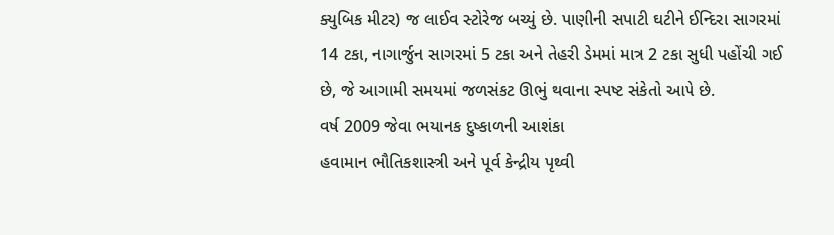ક્યુબિક મીટર) જ લાઈવ સ્ટોરેજ બચ્યું છે. પાણીની સપાટી ઘટીને ઈન્દિરા સાગરમાં 14 ટકા, નાગાર્જુન સાગરમાં 5 ટકા અને તેહરી ડેમમાં માત્ર 2 ટકા સુધી પહોંચી ગઈ છે, જે આગામી સમયમાં જળસંકટ ઊભું થવાના સ્પષ્ટ સંકેતો આપે છે.
વર્ષ 2009 જેવા ભયાનક દુષ્કાળની આશંકા
હવામાન ભૌતિકશાસ્ત્રી અને પૂર્વ કેન્દ્રીય પૃથ્વી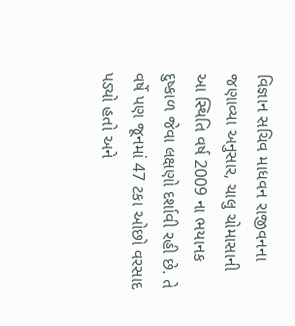વિજ્ઞાન સચિવ માધવન રાજીવનના જણાવ્યા અનુસાર, ચાલુ ચોમાસાની આ સ્થિતિ વર્ષ 2009 ના ભયાનક દુષ્કાળ જેવા લક્ષણો દર્શાવી રહી છે. તે વર્ષે પણ જૂનમાં 47 ટકા ઓછો વરસાદ પડ્યો હતો અને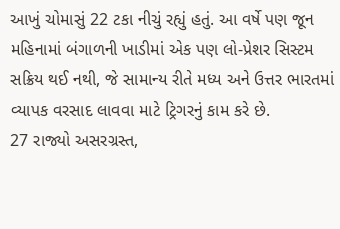આખું ચોમાસું 22 ટકા નીચું રહ્યું હતું. આ વર્ષે પણ જૂન મહિનામાં બંગાળની ખાડીમાં એક પણ લો-પ્રેશર સિસ્ટમ સક્રિય થઈ નથી, જે સામાન્ય રીતે મધ્ય અને ઉત્તર ભારતમાં વ્યાપક વરસાદ લાવવા માટે ટ્રિગરનું કામ કરે છે.
27 રાજ્યો અસરગ્રસ્ત,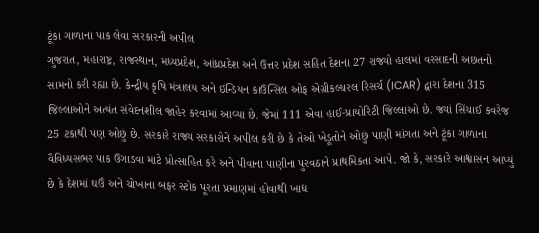ટૂંકા ગાળાના પાક લેવા સરકારની અપીલ
ગુજરાત, મહારાષ્ટ્ર, રાજસ્થાન, મધ્યપ્રદેશ, આંધ્રપ્રદેશ અને ઉત્તર પ્રદેશ સહિત દેશના 27 રાજ્યો હાલમાં વરસાદની અછતનો સામનો કરી રહ્યા છે. કેન્દ્રીય કૃષિ મંત્રાલય અને ઇન્ડિયન કાઉન્સિલ ઓફ એગ્રીકલ્ચરલ રિસર્ચ (ICAR) દ્વારા દેશના 315 જિલ્લાઓને અત્યંત સંવેદનશીલ જાહેર કરવામાં આવ્યા છે. જેમાં 111 એવા હાઈ-પ્રાયોરિટી જિલ્લાઓ છે. જ્યાં સિંચાઈ કવરેજ 25 ટકાથી પણ ઓછું છે. સરકારે રાજ્ય સરકારોને અપીલ કરી છે કે તેઓ ખેડૂતોને ઓછું પાણી માંગતા અને ટૂંકા ગાળાના વૈવિધ્યસભર પાક ઉગાડવા માટે પ્રોત્સાહિત કરે અને પીવાના પાણીના પુરવઠાને પ્રાથમિકતા આપે. જો કે, સરકારે આશ્વાસન આપ્યું છે કે દેશમાં ઘઉં અને ચોખાના બફર સ્ટોક પૂરતા પ્રમાણમાં હોવાથી ખાદ્ય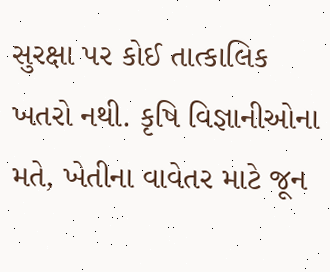સુરક્ષા પર કોઈ તાત્કાલિક ખતરો નથી. કૃષિ વિજ્ઞાનીઓના મતે, ખેતીના વાવેતર માટે જૂન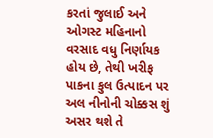કરતાં જુલાઈ અને ઓગસ્ટ મહિનાનો વરસાદ વધુ નિર્ણાયક હોય છે, તેથી ખરીફ પાકના કુલ ઉત્પાદન પર અલ નીનોની ચોક્કસ શું અસર થશે તે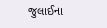જુલાઈના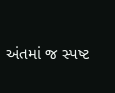અંતમાં જ સ્પષ્ટ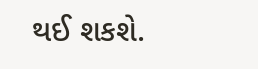થઈ શકશે.